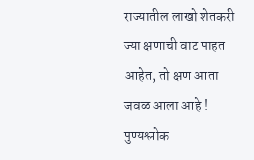राज्यातील लाखो शेतकरी ज्या क्षणाची वाट पाहत आहेत, तो क्षण आता जवळ आला आहे ! पुण्यश्लोक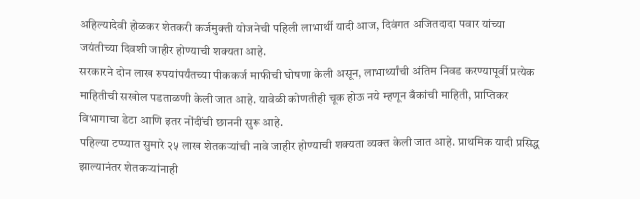अहिल्यादेवी होळकर शेतकरी कर्जमुक्ती योजनेची पहिली लाभार्थी यादी आज, दिवंगत अजितदादा पवार यांच्या जयंतीच्या दिवशी जाहीर होण्याची शक्यता आहे.
सरकारने दोन लाख रुपयांपर्यंतच्या पीककर्ज माफीची घोषणा केली असून, लाभार्थ्यांची अंतिम निवड करण्यापूर्वी प्रत्येक माहितीची सखोल पडताळणी केली जात आहे. यावेळी कोणतीही चूक होऊ नये म्हणून बँकांची माहिती, प्राप्तिकर विभागाचा डेटा आणि इतर नोंदींची छाननी सुरू आहे.
पहिल्या टप्प्यात सुमारे २५ लाख शेतकऱ्यांची नावे जाहीर होण्याची शक्यता व्यक्त केली जात आहे. प्राथमिक यादी प्रसिद्ध झाल्यानंतर शेतकऱ्यांनाही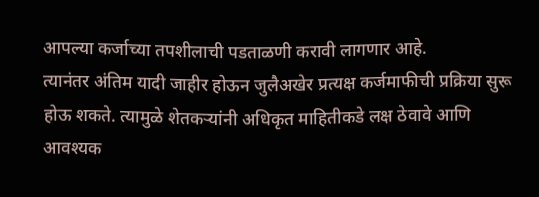आपल्या कर्जाच्या तपशीलाची पडताळणी करावी लागणार आहे.
त्यानंतर अंतिम यादी जाहीर होऊन जुलैअखेर प्रत्यक्ष कर्जमाफीची प्रक्रिया सुरू होऊ शकते. त्यामुळे शेतकऱ्यांनी अधिकृत माहितीकडे लक्ष ठेवावे आणि आवश्यक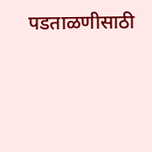पडताळणीसाठी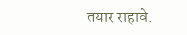तयार राहावे.